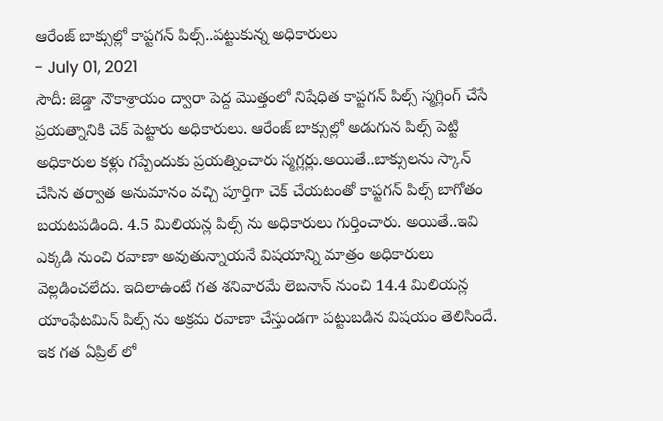ఆరేంజ్ బాక్సుల్లో కాప్టగన్ పిల్స్..పట్టుకున్న అధికారులు
- July 01, 2021
సౌదీ: జెడ్డా నౌకాశ్రాయం ద్వారా పెద్ద మొత్తంలో నిషేధిత కాప్టగన్ పిల్స్ స్మగ్లింగ్ చేసే ప్రయత్నానికి చెక్ పెట్టారు అధికారులు. ఆరేంజ్ బాక్సుల్లో అడుగున పిల్స్ పెట్టి అధికారుల కళ్లు గప్పేందుకు ప్రయత్నించారు స్మగ్లర్లు.అయితే..బాక్సులను స్కాన్ చేసిన తర్వాత అనుమానం వచ్చి పూర్తిగా చెక్ చేయటంతో కాప్టగన్ పిల్స్ బాగోతం బయటపడింది. 4.5 మిలియన్ల పిల్స్ ను అధికారులు గుర్తించారు. అయితే..ఇవి ఎక్కడి నుంచి రవాణా అవుతున్నాయనే విషయాన్ని మాత్రం అధికారులు వెల్లడించలేదు. ఇదిలాఉంటే గత శనివారమే లెబనాన్ నుంచి 14.4 మిలియన్ల యాంఫేటమిన్ పిల్స్ ను అక్రమ రవాణా చేస్తుండగా పట్టుబడిన విషయం తెలిసిందే. ఇక గత ఏప్రిల్ లో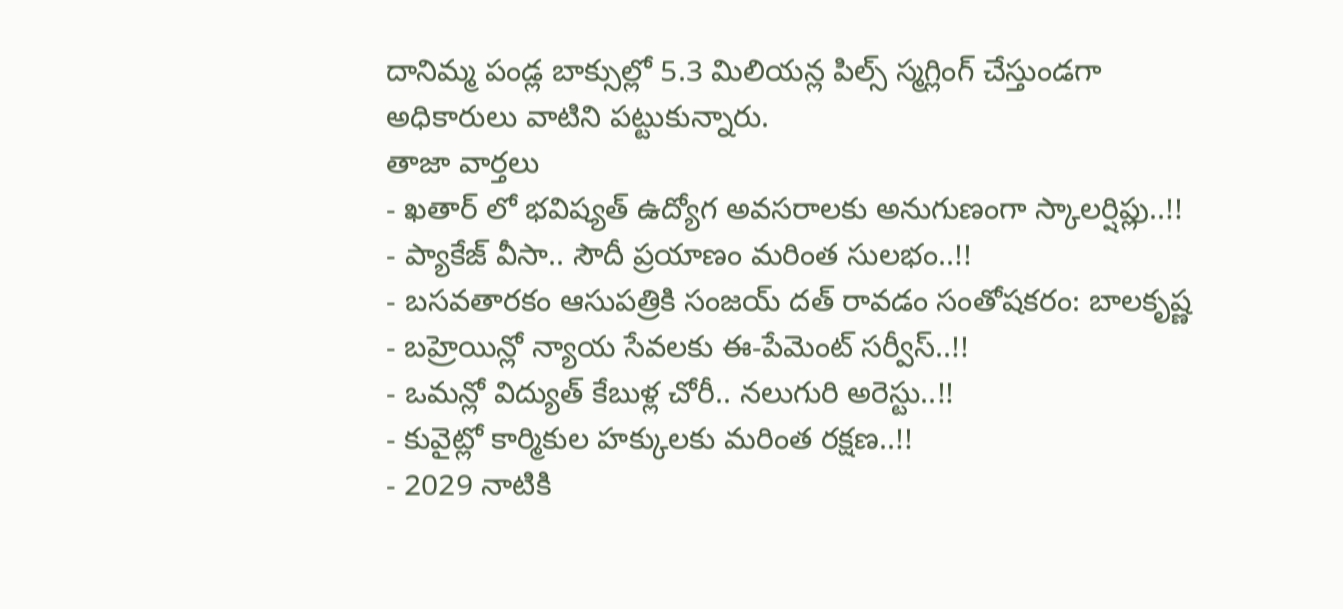దానిమ్మ పండ్ల బాక్సుల్లో 5.3 మిలియన్ల పిల్స్ స్మగ్లింగ్ చేస్తుండగా అధికారులు వాటిని పట్టుకున్నారు.
తాజా వార్తలు
- ఖతార్ లో భవిష్యత్ ఉద్యోగ అవసరాలకు అనుగుణంగా స్కాలర్షిప్లు..!!
- ప్యాకేజ్ వీసా.. సౌదీ ప్రయాణం మరింత సులభం..!!
- బసవతారకం ఆసుపత్రికి సంజయ్ దత్ రావడం సంతోషకరం: బాలకృష్ణ
- బహ్రెయిన్లో న్యాయ సేవలకు ఈ-పేమెంట్ సర్వీస్..!!
- ఒమన్లో విద్యుత్ కేబుళ్ల చోరీ.. నలుగురి అరెస్టు..!!
- కువైట్లో కార్మికుల హక్కులకు మరింత రక్షణ..!!
- 2029 నాటికి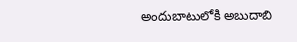అందుబాటులోకి అబుదాబి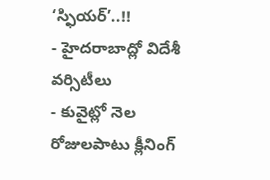‘స్ఫియర్’..!!
- హైదరాబాద్లో విదేశీ వర్సిటీలు
- కువైట్లో నెల రోజులపాటు క్లీనింగ్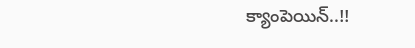క్యాంపెయిన్..!!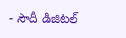- సౌదీ డిజిటల్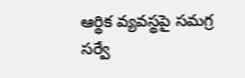ఆర్థిక వ్యవస్థపై సమగ్ర సర్వే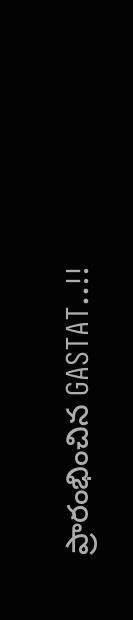ప్రారంభించిన GASTAT..!!